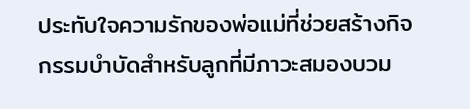ประทับใจความรักของพ่อแม่ที่ช่วยสร้างกิจกรรมบำบัดสำหรับลูกที่มีภาวะสมองบวม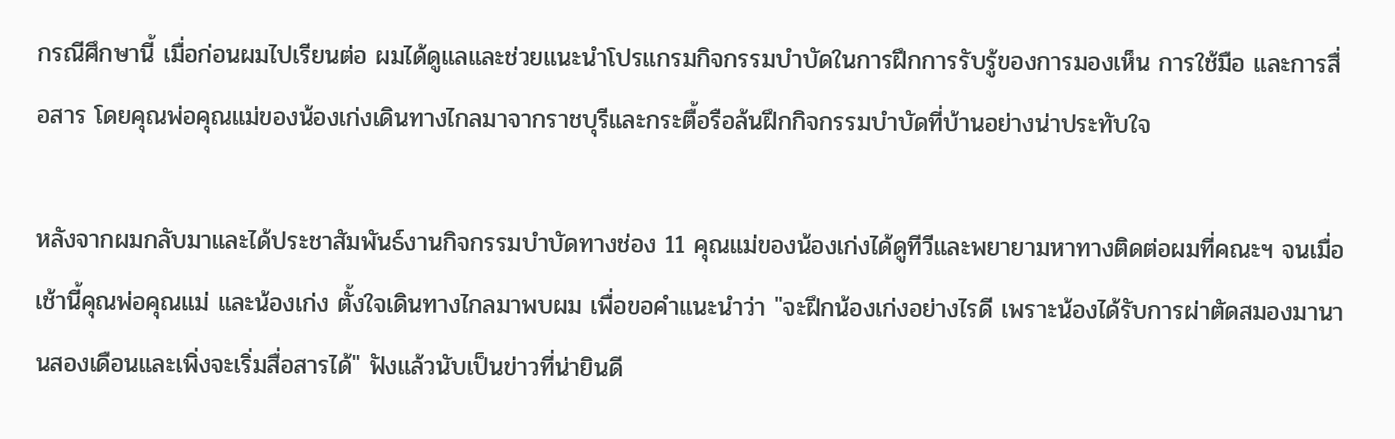กรณีศึกษานี้ เมื่อก่อนผมไปเรียนต่อ ผมได้ดูแลและช่วยแนะนำโปรแกรมกิจกรรมบำบัดในการฝึกการรับรู้ของการมองเห็น การใช้มือ และการสื่อสาร โดยคุณพ่อคุณแม่ของน้องเก่งเดินทางไกลมาจากราชบุรีและกระตื้อรือล้นฝึกกิจกรรมบำบัดที่บ้านอย่างน่าประทับใจ

หลังจากผมกลับมาและได้ประชาสัมพันธ์งานกิจกรรมบำบัดทางช่อง 11 คุณแม่ของน้องเก่งได้ดูทีวีและพยายามหาทางติดต่อผมที่คณะฯ จนเมื่อเช้านี้คุณพ่อคุณแม่ และน้องเก่ง ตั้งใจเดินทางไกลมาพบผม เพื่อขอคำแนะนำว่า "จะฝึกน้องเก่งอย่างไรดี เพราะน้องได้รับการผ่าตัดสมองมานานสองเดือนและเพิ่งจะเริ่มสื่อสารได้" ฟังแล้วนับเป็นข่าวที่น่ายินดี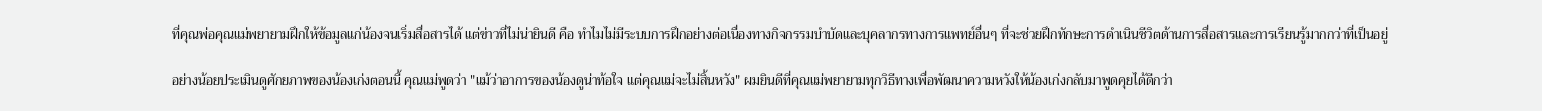ที่คุณพ่อคุณแม่พยายามฝึกให้ข้อมูลแก่น้องจนเริ่มสื่อสารได้ แต่ข่าวที่ไม่น่ายินดี คือ ทำไมไม่มีระบบการฝึกอย่างต่อเนื่องทางกิจกรรมบำบัดและบุคลากรทางการแพทย์อื่นๆ ที่จะช่วยฝึกทักษะการดำเนินชีวิตด้านการสื่อสารและการเรียนรู้มากกว่าที่เป็นอยู่

อย่างน้อยประเมินดูศักยภาพของน้องเก่งตอนนี้ คุณแม่พูดว่า "แม้ว่าอาการของน้องดูน่าท้อใจ แต่คุณแม่จะไม่สิ้นหวัง" ผมยินดีที่คุณแม่พยายามทุกวิธีทางเพื่อพัฒนาความหวังให้น้องเก่งกลับมาพูดคุยได้ดีกว่า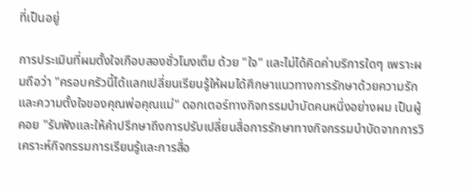ที่เป็นอยู่

การประเมินที่ผมตั้งใจเกือบสองชั่วโมงเต็ม ด้วย "ใจ" และไม่ได้คิดค่าบริการใดๆ เพราะผมถือว่า "ครอบครัวนี้ได้แลกเปลี่ยนเรียนรู้ให้ผมได้ศึกษาแนวทางการรักษาด้วยความรักและความตั้งใจของคุณพ่อคุณแม่" ดอกเตอร์ทางกิจกรรมบำบัดคนหนึ่งอย่างผม เป็นผู้คอย "รับฟังและให้คำปรึกษาถึงการปรับเปลี่ยนสื่อการรักษาทางกิจกรรมบำบัดจากการวิเคราะห์กิจกรรมการเรียนรู้และการสื่อ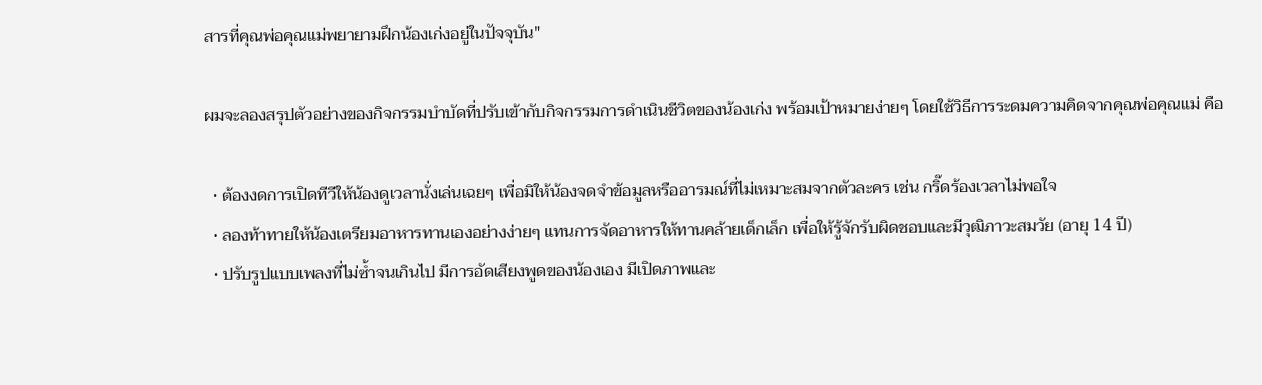สารที่คุณพ่อคุณแม่พยายามฝึกน้องเก่งอยู่ในปัจจุบัน"

ผมจะลองสรุปตัวอย่างของกิจกรรมบำบัดที่ปรับเข้ากับกิจกรรมการดำเนินชีวิตของน้องเก่ง พร้อมเป้าหมายง่ายๆ โดยใช้วิธีการระดมความคิดจากคุณพ่อคุณแม่ คือ

  • ต้องงดการเปิดทีวีให้น้องดูเวลานั่งเล่นเฉยๆ เพื่อมิให้น้องจดจำข้อมูลหรืออารมณ์ที่ไม่เหมาะสมจากตัวละคร เช่น กริ๊ดร้องเวลาไม่พอใจ
  • ลองท้าทายให้น้องเตรียมอาหารทานเองอย่างง่ายๆ แทนการจัดอาหารให้ทานคล้ายเด็กเล็ก เพื่อให้รู้จักรับผิดชอบและมีวุฒิภาวะสมวัย (อายุ 14 ปี)
  • ปรับรูปแบบเพลงที่ไม่ซ้ำจนเกินไป มีการอัดเสียงพูดของน้องเอง มีเปิดภาพและ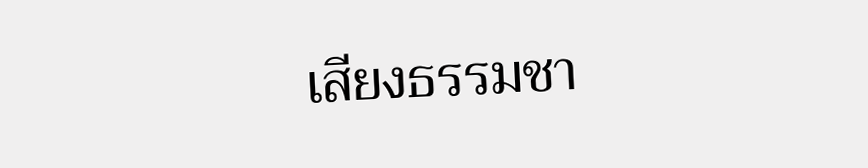เสียงธรรมชา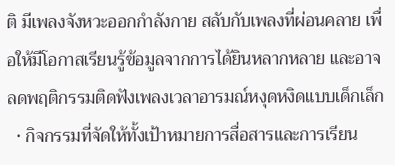ติ มีเพลงจังหวะออกกำลังกาย สลับกับเพลงที่ผ่อนคลาย เพื่อให้มีโอกาสเรียนรู้ข้อมูลจากการได้ยินหลากหลาย และอาจลดพฤติกรรมติดฟังเพลงเวลาอารมณ์หงุดหงิดแบบเด็กเล็ก
  • กิจกรรมที่จัดให้ทั้งเป้าหมายการสื่อสารและการเรียน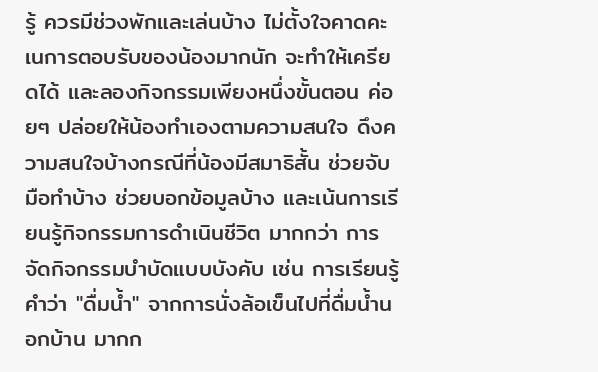รู้ ควรมีช่วงพักและเล่นบ้าง ไม่ตั้งใจคาดคะเนการตอบรับของน้องมากนัก จะทำให้เครียดได้ และลองกิจกรรมเพียงหนึ่งขั้นตอน ค่อยๆ ปล่อยให้น้องทำเองตามความสนใจ ดึงความสนใจบ้างกรณีที่น้องมีสมาธิสั้น ช่วยจับมือทำบ้าง ช่วยบอกข้อมูลบ้าง และเน้นการเรียนรู้กิจกรรมการดำเนินชีวิต มากกว่า การจัดกิจกรรมบำบัดแบบบังคับ เช่น การเรียนรู้คำว่า "ดื่มน้ำ" จากการนั่งล้อเข็นไปที่ดื่มน้ำนอกบ้าน มากก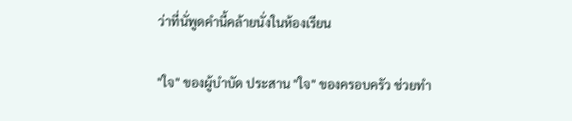ว่าที่นั่พูดคำนี้คล้ายนั่งในห้องเรียน

"ใจ" ของผู้บำบัด ประสาน "ใจ" ของครอบครัว ช่วยทำ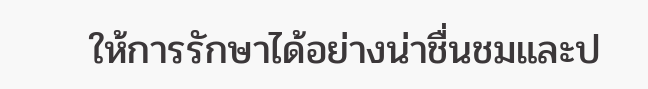ให้การรักษาได้อย่างน่าชื่นชมและป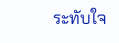ระทับใจ